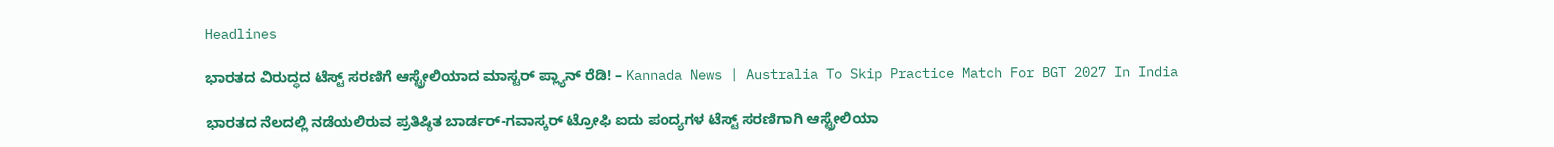Headlines

ಭಾರತದ ವಿರುದ್ಧದ ಟೆಸ್ಟ್ ಸರಣಿಗೆ ಆಸ್ಟ್ರೇಲಿಯಾದ ಮಾಸ್ಟರ್ ಪ್ಲ್ಯಾನ್ ರೆಡಿ! – Kannada News | Australia To Skip Practice Match For BGT 2027 In India

ಭಾರತದ ನೆಲದಲ್ಲಿ ನಡೆಯಲಿರುವ ಪ್ರತಿಷ್ಠಿತ ಬಾರ್ಡರ್-ಗವಾಸ್ಕರ್ ಟ್ರೋಫಿ ಐದು ಪಂದ್ಯಗಳ ಟೆಸ್ಟ್ ಸರಣಿಗಾಗಿ ಆಸ್ಟ್ರೇಲಿಯಾ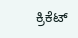ಕ್ರಿಕೆಟ್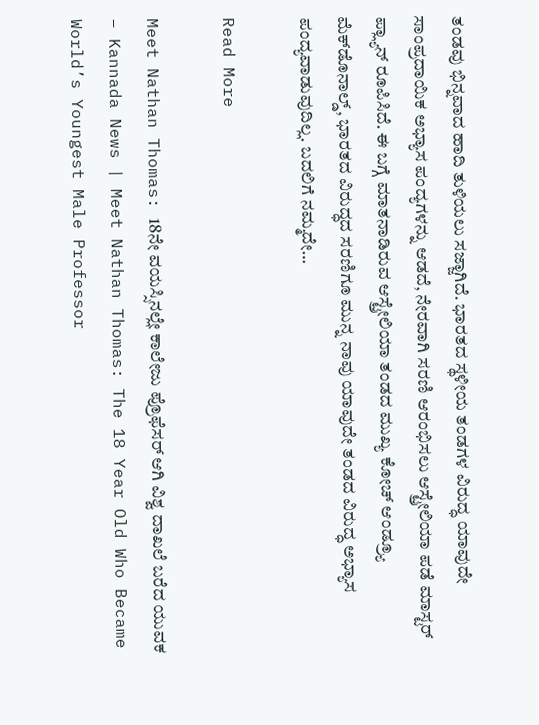ತಂಡವು ಭಿನ್ನವಾದ ಹಾದಿ ತುಳಿಯಲು ಸಜ್ಜಾಗಿದೆ. ಭಾರತದ ಸ್ಥಳೀಯ ತಂಡಗಳ ವಿರುದ್ಧ ಯಾವುದೇ ಸಾಂಪ್ರದಾಯಿಕ ಅಭ್ಯಾಸ ಪಂದ್ಯಗಳನ್ನು ಆಡದೆ, ನೇರವಾಗಿ ಸರಣಿ ಆರಂಭಿಸಲು ಆಸ್ಟ್ರೇಲಿಯಾ ಪಡೆ ಮಾಸ್ಟರ್ ಪ್ಲ್ಯಾನ್ ರೂಪಿಸಿದೆ. ಈ ಬಗ್ಗೆ ಮಾತನಾಡಿರುವ ಆಸ್ಟ್ರೇಲಿಯಾ ತಂಡದ ಮುಖ್ಯ ಕೋಚ್ ಆಂಡ್ರ್ಯೂ ಮೆಕ್‌ಡೊನಾಲ್ಡ್, ಭಾರತದ ವಿರುದ್ಧದ ಸರಣಿಗೂ ಮುನ್ನ ನಾವು ಯಾವುದೇ ತಂಡದ ವಿರುದ್ಧ ಅಭ್ಯಾಸ ಪಂದ್ಯವಾಡುವುದಿಲ್ಲ. ಬದಲಿಗೆ ನಮ್ಮದೇ…

Read More

Meet Nathan Thomas: 18ನೇ ವಯಸ್ಸಿನಲ್ಲೇ ಕಾಲೇಜು ಪ್ರೊಫೆಸರ್ ಆಗಿ ವಿಶ್ವ ದಾಖಲೆ ಬರೆದ ಯುವಕ – Kannada News | Meet Nathan Thomas: The 18 Year Old Who Became World’s Youngest Male Professor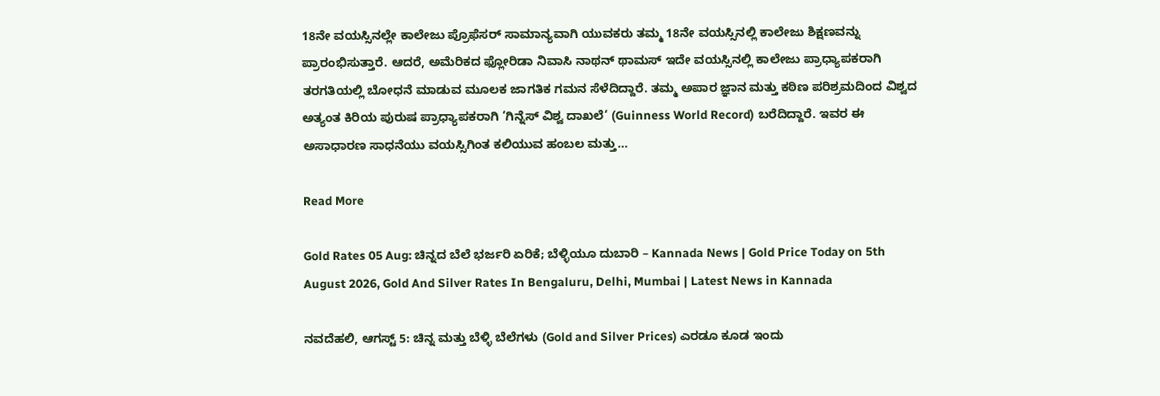18ನೇ ವಯಸ್ಸಿನಲ್ಲೇ ಕಾಲೇಜು ಪ್ರೊಫೆಸರ್ ಸಾಮಾನ್ಯವಾಗಿ ಯುವಕರು ತಮ್ಮ 18ನೇ ವಯಸ್ಸಿನಲ್ಲಿ ಕಾಲೇಜು ಶಿಕ್ಷಣವನ್ನು ಪ್ರಾರಂಭಿಸುತ್ತಾರೆ. ಆದರೆ, ಅಮೆರಿಕದ ಫ್ಲೋರಿಡಾ ನಿವಾಸಿ ನಾಥನ್ ಥಾಮಸ್ ಇದೇ ವಯಸ್ಸಿನಲ್ಲಿ ಕಾಲೇಜು ಪ್ರಾಧ್ಯಾಪಕರಾಗಿ ತರಗತಿಯಲ್ಲಿ ಬೋಧನೆ ಮಾಡುವ ಮೂಲಕ ಜಾಗತಿಕ ಗಮನ ಸೆಳೆದಿದ್ದಾರೆ. ತಮ್ಮ ಅಪಾರ ಜ್ಞಾನ ಮತ್ತು ಕಠಿಣ ಪರಿಶ್ರಮದಿಂದ ವಿಶ್ವದ ಅತ್ಯಂತ ಕಿರಿಯ ಪುರುಷ ಪ್ರಾಧ್ಯಾಪಕರಾಗಿ ‘ಗಿನ್ನೆಸ್ ವಿಶ್ವ ದಾಖಲೆ‘ (Guinness World Record) ಬರೆದಿದ್ದಾರೆ. ಇವರ ಈ ಅಸಾಧಾರಣ ಸಾಧನೆಯು ವಯಸ್ಸಿಗಿಂತ ಕಲಿಯುವ ಹಂಬಲ ಮತ್ತು…

Read More

Gold Rates 05 Aug: ಚಿನ್ನದ ಬೆಲೆ ಭರ್ಜರಿ ಏರಿಕೆ; ಬೆಳ್ಳಿಯೂ ದುಬಾರಿ – Kannada News | Gold Price Today on 5th August 2026, Gold And Silver Rates In Bengaluru, Delhi, Mumbai | Latest News in Kannada

ನವದೆಹಲಿ, ಆಗಸ್ಟ್ 5: ಚಿನ್ನ ಮತ್ತು ಬೆಳ್ಳಿ ಬೆಲೆಗಳು (Gold and Silver Prices) ಎರಡೂ ಕೂಡ ಇಂದು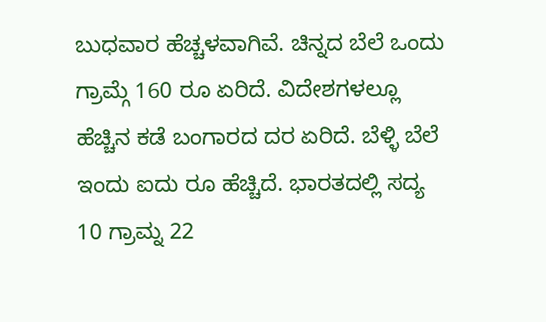ಬುಧವಾರ ಹೆಚ್ಚಳವಾಗಿವೆ. ಚಿನ್ನದ ಬೆಲೆ ಒಂದು ಗ್ರಾಮ್ಗೆ 160 ರೂ ಏರಿದೆ. ವಿದೇಶಗಳಲ್ಲೂ ಹೆಚ್ಚಿನ ಕಡೆ ಬಂಗಾರದ ದರ ಏರಿದೆ. ಬೆಳ್ಳಿ ಬೆಲೆ ಇಂದು ಐದು ರೂ ಹೆಚ್ಚಿದೆ. ಭಾರತದಲ್ಲಿ ಸದ್ಯ 10 ಗ್ರಾಮ್ನ 22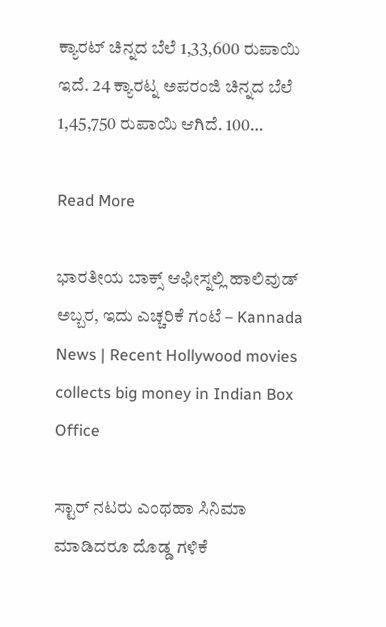ಕ್ಯಾರಟ್ ಚಿನ್ನದ ಬೆಲೆ 1,33,600 ರುಪಾಯಿ ಇದೆ. 24 ಕ್ಯಾರಟ್ನ ಅಪರಂಜಿ ಚಿನ್ನದ ಬೆಲೆ 1,45,750 ರುಪಾಯಿ ಆಗಿದೆ. 100…

Read More

ಭಾರತೀಯ ಬಾಕ್ಸ್ ಆಫೀಸ್ನಲ್ಲಿ ಹಾಲಿವುಡ್ ಅಬ್ಬರ, ಇದು ಎಚ್ಚರಿಕೆ ಗಂಟೆ – Kannada News | Recent Hollywood movies collects big money in Indian Box Office

ಸ್ಟಾರ್ ನಟರು ಎಂಥಹಾ ಸಿನಿಮಾ ಮಾಡಿದರೂ ದೊಡ್ಡ ಗಳಿಕೆ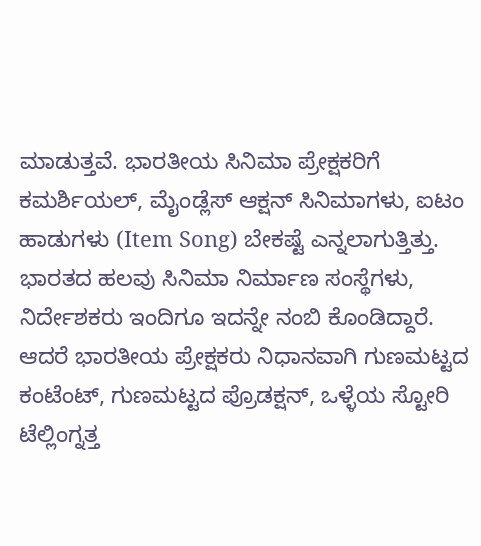ಮಾಡುತ್ತವೆ. ಭಾರತೀಯ ಸಿನಿಮಾ ಪ್ರೇಕ್ಷಕರಿಗೆ ಕಮರ್ಶಿಯಲ್, ಮೈಂಡ್ಲೆಸ್ ಆಕ್ಷನ್ ಸಿನಿಮಾಗಳು, ಐಟಂ ಹಾಡುಗಳು (Item Song) ಬೇಕಷ್ಟೆ ಎನ್ನಲಾಗುತ್ತಿತ್ತು. ಭಾರತದ ಹಲವು ಸಿನಿಮಾ ನಿರ್ಮಾಣ ಸಂಸ್ಥೆಗಳು, ನಿರ್ದೇಶಕರು ಇಂದಿಗೂ ಇದನ್ನೇ ನಂಬಿ ಕೊಂಡಿದ್ದಾರೆ. ಆದರೆ ಭಾರತೀಯ ಪ್ರೇಕ್ಷಕರು ನಿಧಾನವಾಗಿ ಗುಣಮಟ್ಟದ ಕಂಟೆಂಟ್, ಗುಣಮಟ್ಟದ ಪ್ರೊಡಕ್ಷನ್, ಒಳ್ಳೆಯ ಸ್ಟೋರಿ ಟೆಲ್ಲಿಂಗ್ನತ್ತ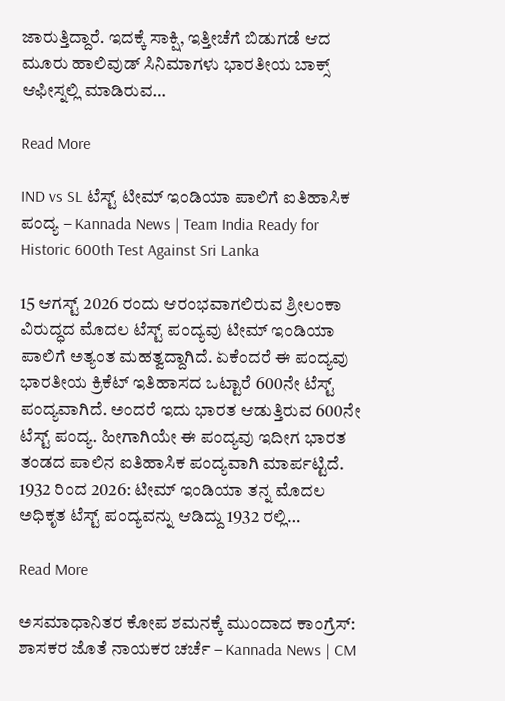ಜಾರುತ್ತಿದ್ದಾರೆ. ಇದಕ್ಕೆ ಸಾಕ್ಷಿ, ಇತ್ತೀಚೆಗೆ ಬಿಡುಗಡೆ ಆದ ಮೂರು ಹಾಲಿವುಡ್ ಸಿನಿಮಾಗಳು ಭಾರತೀಯ ಬಾಕ್ಸ್ ಆಫೀಸ್ನಲ್ಲಿ ಮಾಡಿರುವ…

Read More

IND vs SL ಟೆಸ್ಟ್ ಟೀಮ್ ಇಂಡಿಯಾ ಪಾಲಿಗೆ ಐತಿಹಾಸಿಕ ಪಂದ್ಯ – Kannada News | Team India Ready for Historic 600th Test Against Sri Lanka

15 ಆಗಸ್ಟ್ 2026 ರಂದು ಆರಂಭವಾಗಲಿರುವ ಶ್ರೀಲಂಕಾ ವಿರುದ್ಧದ ಮೊದಲ ಟೆಸ್ಟ್ ಪಂದ್ಯವು ಟೀಮ್ ಇಂಡಿಯಾ ಪಾಲಿಗೆ ಅತ್ಯಂತ ಮಹತ್ವದ್ದಾಗಿದೆ. ಏಕೆಂದರೆ ಈ ಪಂದ್ಯವು ಭಾರತೀಯ ಕ್ರಿಕೆಟ್ ಇತಿಹಾಸದ ಒಟ್ಟಾರೆ 600ನೇ ಟೆಸ್ಟ್ ಪಂದ್ಯವಾಗಿದೆ. ಅಂದರೆ ಇದು ಭಾರತ ಆಡುತ್ತಿರುವ 600ನೇ ಟೆಸ್ಟ್ ಪಂದ್ಯ. ಹೀಗಾಗಿಯೇ ಈ ಪಂದ್ಯವು ಇದೀಗ ಭಾರತ ತಂಡದ ಪಾಲಿನ ಐತಿಹಾಸಿಕ ಪಂದ್ಯವಾಗಿ ಮಾರ್ಪಟ್ಟಿದೆ. 1932 ರಿಂದ 2026: ಟೀಮ್ ಇಂಡಿಯಾ ತನ್ನ ಮೊದಲ ಅಧಿಕೃತ ಟೆಸ್ಟ್ ಪಂದ್ಯವನ್ನು ಆಡಿದ್ದು 1932 ರಲ್ಲಿ…

Read More

ಅಸಮಾಧಾನಿತರ ಕೋಪ ಶಮನಕ್ಕೆ ಮುಂದಾದ ಕಾಂಗ್ರೆಸ್: ಶಾಸಕರ ಜೊತೆ ನಾಯಕರ ಚರ್ಚೆ – Kannada News | CM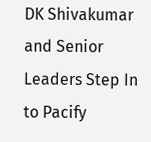DK Shivakumar and Senior Leaders Step In to Pacify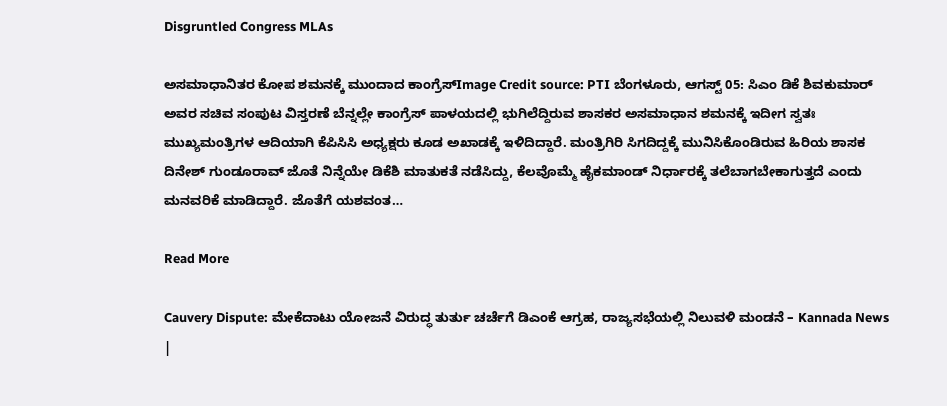Disgruntled Congress MLAs

ಅಸಮಾಧಾನಿತರ ಕೋಪ ಶಮನಕ್ಕೆ ಮುಂದಾದ ಕಾಂಗ್ರೆಸ್Image Credit source: PTI ಬೆಂಗಳೂರು, ಆಗಸ್ಟ್ 05: ಸಿಎಂ ಡಿಕೆ ಶಿವಕುಮಾರ್ ಅವರ ಸಚಿವ ಸಂಪುಟ ವಿಸ್ತರಣೆ ಬೆನ್ನಲ್ಲೇ ಕಾಂಗ್ರೆಸ್ ಪಾಳಯದಲ್ಲಿ ಭುಗಿಲೆದ್ದಿರುವ ಶಾಸಕರ ಅಸಮಾಧಾನ ಶಮನಕ್ಕೆ ಇದೀಗ ಸ್ವತಃ ಮುಖ್ಯಮಂತ್ರಿಗಳ ಆದಿಯಾಗಿ ಕೆಪಿಸಿಸಿ ಅಧ್ಯಕ್ಷರು ಕೂಡ ಅಖಾಡಕ್ಕೆ ಇಳಿದಿದ್ದಾರೆ. ಮಂತ್ರಿಗಿರಿ ಸಿಗದಿದ್ದಕ್ಕೆ ಮುನಿಸಿಕೊಂಡಿರುವ ಹಿರಿಯ ಶಾಸಕ ದಿನೇಶ್ ಗುಂಡೂರಾವ್ ಜೊತೆ ನಿನ್ನೆಯೇ ಡಿಕೆಶಿ ಮಾತುಕತೆ ನಡೆಸಿದ್ದು, ಕೆಲವೊಮ್ಮೆ ಹೈಕಮಾಂಡ್ ನಿರ್ಧಾರಕ್ಕೆ ತಲೆಬಾಗಬೇಕಾಗುತ್ತದೆ ಎಂದು ಮನವರಿಕೆ ಮಾಡಿದ್ದಾರೆ. ಜೊತೆಗೆ ಯಶವಂತ…

Read More

Cauvery Dispute: ಮೇಕೆದಾಟು ಯೋಜನೆ ವಿರುದ್ಧ ತುರ್ತು ಚರ್ಚೆಗೆ ಡಿಎಂಕೆ ಆಗ್ರಹ, ರಾಜ್ಯಸಭೆಯಲ್ಲಿ ನಿಲುವಳಿ ಮಂಡನೆ – Kannada News |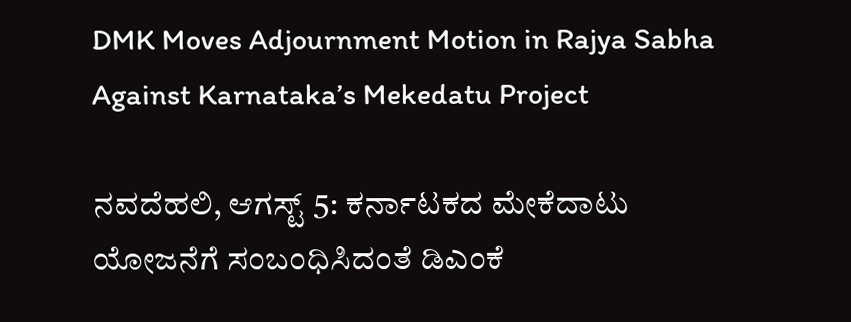DMK Moves Adjournment Motion in Rajya Sabha Against Karnataka’s Mekedatu Project

ನವದೆಹಲಿ, ಆಗಸ್ಟ್ 5: ಕರ್ನಾಟಕದ ಮೇಕೆದಾಟು ಯೋಜನೆಗೆ ಸಂಬಂಧಿಸಿದಂತೆ ಡಿಎಂಕೆ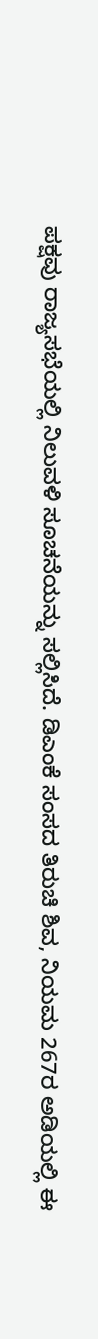ಪಕ್ಷವು ರಾಜ್ಯಸಭೆಯಲ್ಲಿ ನಿಲುವಳಿ ಸೂಚನೆಯನ್ನು ಸಲ್ಲಿಸಿದೆ. ಡಿಎಂಕೆ ಸಂಸದ ತಿರುಚಿ ಶಿವ, ನಿಯಮ 267ರ ಅಡಿಯಲ್ಲಿ ಈ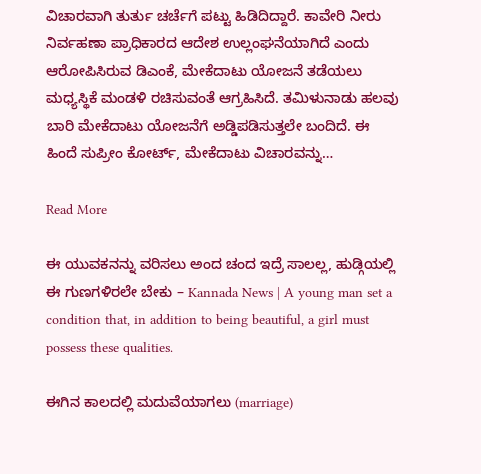ವಿಚಾರವಾಗಿ ತುರ್ತು ಚರ್ಚೆಗೆ ಪಟ್ಟು ಹಿಡಿದಿದ್ದಾರೆ. ಕಾವೇರಿ ನೀರು ನಿರ್ವಹಣಾ ಪ್ರಾಧಿಕಾರದ ಆದೇಶ ಉಲ್ಲಂಘನೆಯಾಗಿದೆ ಎಂದು ಆರೋಪಿಸಿರುವ ಡಿಎಂಕೆ, ಮೇಕೆದಾಟು ಯೋಜನೆ ತಡೆಯಲು ಮಧ್ಯಸ್ಥಿಕೆ ಮಂಡಳಿ ರಚಿಸುವಂತೆ ಆಗ್ರಹಿಸಿದೆ. ತಮಿಳುನಾಡು ಹಲವು ಬಾರಿ ಮೇಕೆದಾಟು ಯೋಜನೆಗೆ ಅಡ್ಡಿಪಡಿಸುತ್ತಲೇ ಬಂದಿದೆ. ಈ ಹಿಂದೆ ಸುಪ್ರೀಂ ಕೋರ್ಟ್, ಮೇಕೆದಾಟು ವಿಚಾರವನ್ನು…

Read More

ಈ ಯುವಕನನ್ನು ವರಿಸಲು ಅಂದ ಚಂದ ಇದ್ರೆ ಸಾಲಲ್ಲ, ಹುಡ್ಗಿಯಲ್ಲಿ ಈ ಗುಣಗಳಿರಲೇ ಬೇಕು – Kannada News | A young man set a condition that, in addition to being beautiful, a girl must possess these qualities.

ಈಗಿನ ಕಾಲದಲ್ಲಿ ಮದುವೆಯಾಗಲು (marriage)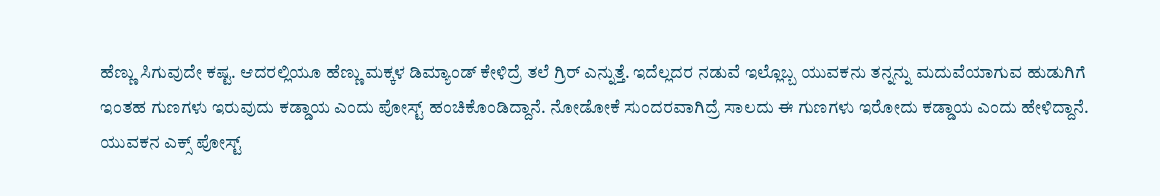ಹೆಣ್ಣು ಸಿಗುವುದೇ ಕಷ್ಟ. ಆದರಲ್ಲಿಯೂ ಹೆಣ್ಣು ಮಕ್ಕಳ ಡಿಮ್ಯಾಂಡ್ ಕೇಳಿದ್ರೆ ತಲೆ ಗ್ರಿರ್ ಎನ್ನುತ್ತೆ. ಇದೆಲ್ಲದರ ನಡುವೆ ಇಲ್ಲೊಬ್ಬ ಯುವಕನು ತನ್ನನ್ನು ಮದುವೆಯಾಗುವ ಹುಡುಗಿಗೆ ಇಂತಹ ಗುಣಗಳು ಇರುವುದು ಕಡ್ಡಾಯ ಎಂದು ಪೋಸ್ಟ್ ಹಂಚಿಕೊಂಡಿದ್ದಾನೆ. ನೋಡೋಕೆ ಸುಂದರವಾಗಿದ್ರೆ ಸಾಲದು ಈ ಗುಣಗಳು ಇರೋದು ಕಡ್ಡಾಯ ಎಂದು ಹೇಳಿದ್ದಾನೆ. ಯುವಕನ ಎಕ್ಸ್ ಪೋಸ್ಟ್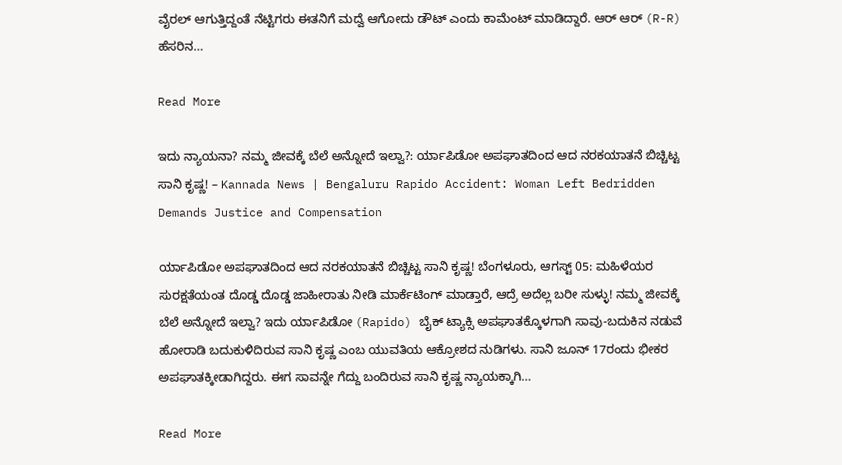ವೈರಲ್ ಆಗುತ್ತಿದ್ದಂತೆ ನೆಟ್ಟಿಗರು ಈತನಿಗೆ ಮದ್ವೆ ಆಗೋದು ಡೌಟ್ ಎಂದು ಕಾಮೆಂಟ್ ಮಾಡಿದ್ದಾರೆ. ಆರ್ ಆರ್ (R-R) ಹೆಸರಿನ…

Read More

ಇದು ನ್ಯಾಯನಾ? ನಮ್ಮ ಜೀವಕ್ಕೆ ಬೆಲೆ ಅನ್ನೋದೆ ಇಲ್ವಾ?: ರ್ಯಾಪಿಡೋ ಅಪಘಾತದಿಂದ ಆದ ನರಕಯಾತನೆ ಬಿಚ್ಚಿಟ್ಟ ಸಾನಿ ಕೃಷ್ಣ! – Kannada News | Bengaluru Rapido Accident: Woman Left Bedridden Demands Justice and Compensation

ರ್ಯಾಪಿಡೋ ಅಪಘಾತದಿಂದ ಆದ ನರಕಯಾತನೆ ಬಿಚ್ಚಿಟ್ಟ ಸಾನಿ ಕೃಷ್ಣ! ಬೆಂಗಳೂರು, ಆಗಸ್ಟ್ 05: ಮಹಿಳೆಯರ ಸುರಕ್ಷತೆಯಂತ ದೊಡ್ಡ ದೊಡ್ಡ ಜಾಹೀರಾತು ನೀಡಿ ಮಾರ್ಕೆಟಿಂಗ್ ಮಾಡ್ತಾರೆ, ಆದ್ರೆ ಅದೆಲ್ಲ ಬರೀ ಸುಳ್ಳು! ನಮ್ಮ ಜೀವಕ್ಕೆ ಬೆಲೆ ಅನ್ನೋದೆ ಇಲ್ವಾ? ಇದು ರ್ಯಾಪಿಡೋ (Rapido) ಬೈಕ್ ಟ್ಯಾಕ್ಸಿ ಅಪಘಾತಕ್ಕೊಳಗಾಗಿ ಸಾವು-ಬದುಕಿನ ನಡುವೆ ಹೋರಾಡಿ ಬದುಕುಳಿದಿರುವ ಸಾನಿ ಕೃಷ್ಣ ಎಂಬ ಯುವತಿಯ ಆಕ್ರೋಶದ ನುಡಿಗಳು. ಸಾನಿ ಜೂನ್ 17ರಂದು ಭೀಕರ ಅಪಘಾತಕ್ಕೀಡಾಗಿದ್ದರು. ಈಗ ಸಾವನ್ನೇ ಗೆದ್ದು ಬಂದಿರುವ ಸಾನಿ ಕೃಷ್ಣ ನ್ಯಾಯಕ್ಕಾಗಿ…

Read More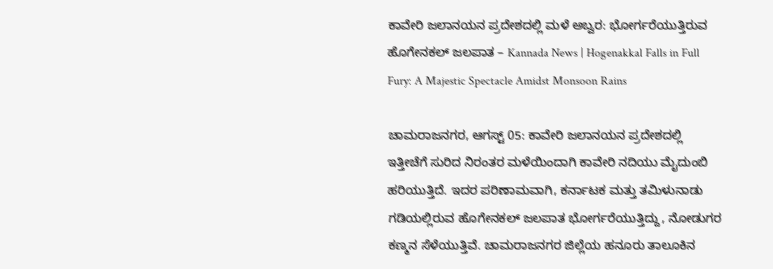ಕಾವೇರಿ ಜಲಾನಯನ ಪ್ರದೇಶದಲ್ಲಿ ಮಳೆ ಅಬ್ವರ: ಭೋರ್ಗರೆಯುತ್ತಿರುವ ಹೊಗೇನಕಲ್ ಜಲಪಾತ – Kannada News | Hogenakkal Falls in Full Fury: A Majestic Spectacle Amidst Monsoon Rains

ಚಾಮರಾಜನಗರ, ಆಗಸ್ಟ್ 05: ಕಾವೇರಿ ಜಲಾನಯನ ಪ್ರದೇಶದಲ್ಲಿ ಇತ್ತೀಚೆಗೆ ಸುರಿದ ನಿರಂತರ ಮಳೆಯಿಂದಾಗಿ ಕಾವೇರಿ ನದಿಯು ಮೈದುಂಬಿ ಹರಿಯುತ್ತಿದೆ. ಇದರ ಪರಿಣಾಮವಾಗಿ, ಕರ್ನಾಟಕ ಮತ್ತು ತಮಿಳುನಾಡು ಗಡಿಯಲ್ಲಿರುವ ಹೊಗೇನಕಲ್ ಜಲಪಾತ ಭೋರ್ಗರೆಯುತ್ತಿದ್ದು, ನೋಡುಗರ ಕಣ್ಮನ ಸೆಳೆಯುತ್ತಿವೆ. ಚಾಮರಾಜನಗರ ಜಿಲ್ಲೆಯ ಹನೂರು ತಾಲೂಕಿನ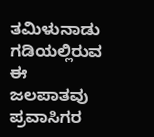ತಮಿಳುನಾಡು ಗಡಿಯಲ್ಲಿರುವ ಈ ಜಲಪಾತವು ಪ್ರವಾಸಿಗರ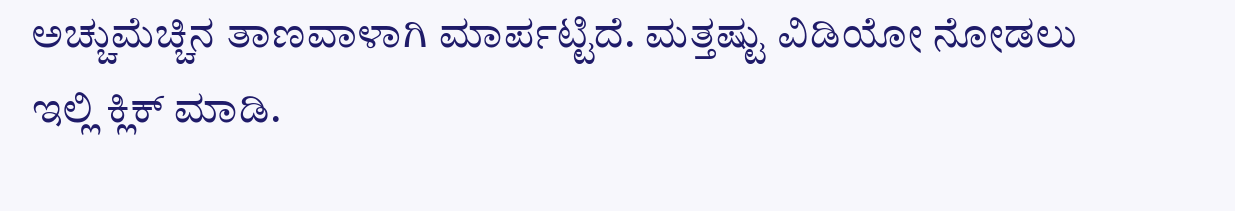ಅಚ್ಚುಮೆಚ್ಚಿನ ತಾಣವಾಳಾಗಿ ಮಾರ್ಪಟ್ಟಿದೆ. ಮತ್ತಷ್ಟು ವಿಡಿಯೋ ನೋಡಲು ಇಲ್ಲಿ ಕ್ಲಿಕ್ ಮಾಡಿ.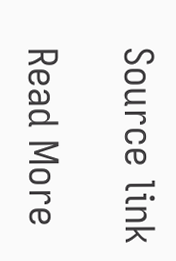Source link

Read More